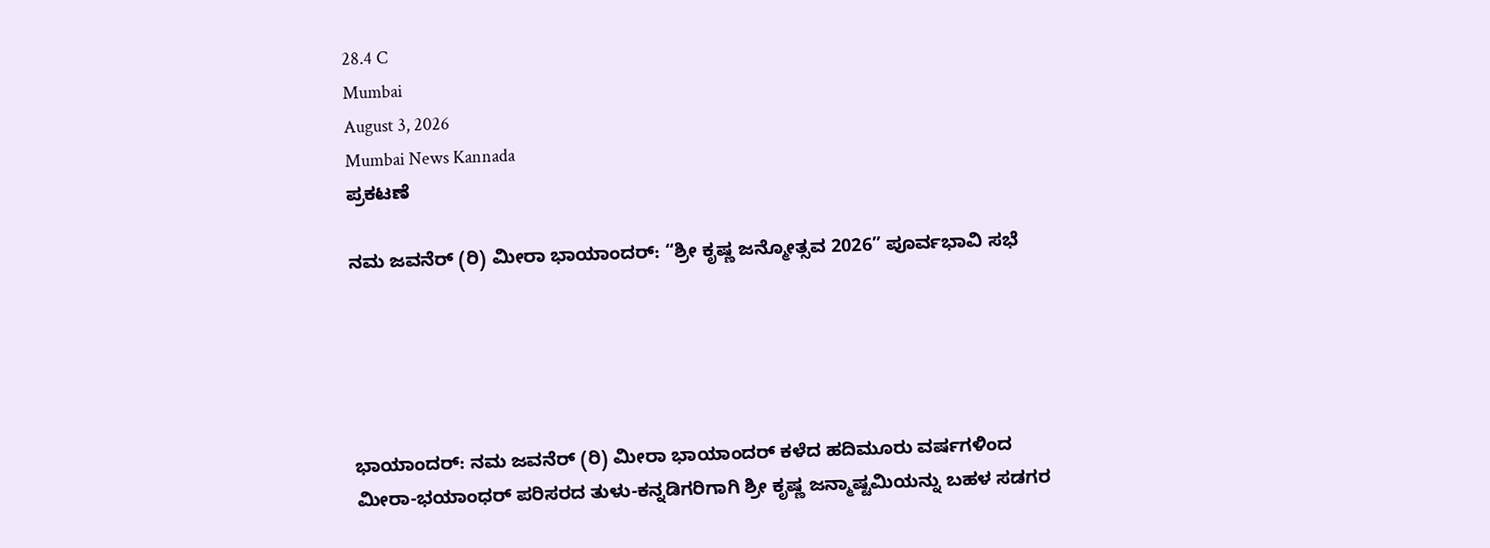28.4 C
Mumbai
August 3, 2026
Mumbai News Kannada
ಪ್ರಕಟಣೆ

ನಮ ಜವನೆರ್ (ರಿ) ಮೀರಾ ಭಾಯಾಂದರ್: “ಶ್ರೀ ಕೃಷ್ಣ ಜನ್ಮೋತ್ಸವ 2026” ಪೂರ್ವಭಾವಿ ಸಭೆ





ಭಾಯಾಂದರ್: ನಮ ಜವನೆರ್ (ರಿ) ಮೀರಾ ಭಾಯಾಂದರ್ ಕಳೆದ ಹದಿಮೂರು ವರ್ಷಗಳಿಂದ ಮೀರಾ-ಭಯಾಂಧರ್ ಪರಿಸರದ ತುಳು-ಕನ್ನಡಿಗರಿಗಾಗಿ ಶ್ರೀ ಕೃಷ್ಣ ಜನ್ಮಾಷ್ಟಮಿಯನ್ನು ಬಹಳ ಸಡಗರ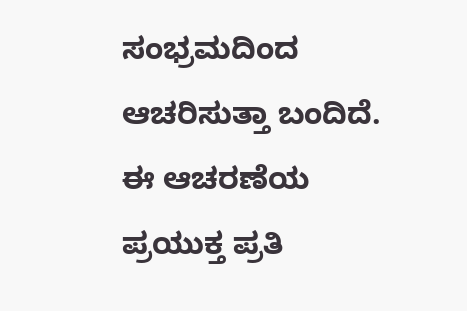ಸಂಭ್ರಮದಿಂದ ಆಚರಿಸುತ್ತಾ ಬಂದಿದೆ. ಈ ಆಚರಣೆಯ ಪ್ರಯುಕ್ತ ಪ್ರತಿ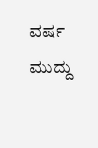ವರ್ಷ ಮುದ್ದು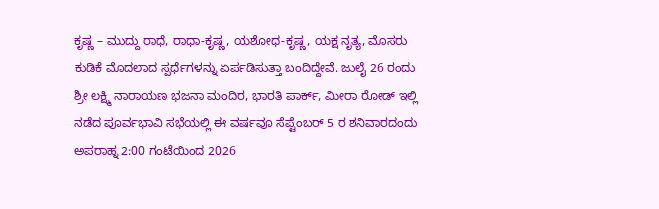ಕೃಷ್ಣ – ಮುದ್ದು ರಾಧೆ, ರಾಧಾ-ಕೃಷ್ಣ, ಯಶೋಧ-ಕೃಷ್ಣ, ಯಕ್ಷ ನೃತ್ಯ, ಮೊಸರು ಕುಡಿಕೆ ಮೊದಲಾದ ಸ್ಪರ್ಧೆಗಳನ್ನು ಏರ್ಪಡಿಸುತ್ತಾ ಬಂದಿದ್ದೇವೆ. ಜುಲೈ 26 ರಂದು ಶ್ರೀ ಲಕ್ಷ್ಮಿ ನಾರಾಯಣ ಭಜನಾ ಮಂದಿರ, ಭಾರತಿ ಪಾರ್ಕ್, ಮೀರಾ ರೋಡ್ ಇಲ್ಲಿ ನಡೆದ ಪೂರ್ವಭಾವಿ ಸಭೆಯಲ್ಲಿ ಈ ವರ್ಷವೂ ಸೆಪ್ಟೆಂಬರ್ 5 ರ ಶನಿವಾರದಂದು ಅಪರಾಹ್ನ 2:00 ಗಂಟೆಯಿಂದ 2026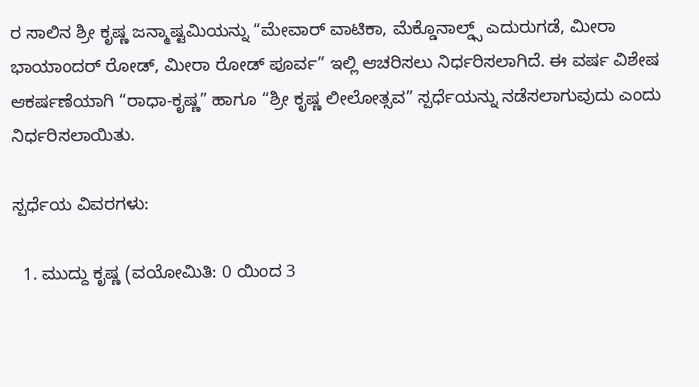ರ ಸಾಲಿನ ಶ್ರೀ ಕೃಷ್ಣ ಜನ್ಮಾಷ್ಟಮಿಯನ್ನು “ಮೇವಾರ್ ವಾಟಿಕಾ, ಮೆಕ್ಡೊನಾಲ್ಡ್ಸ್ ಎದುರುಗಡೆ, ಮೀರಾ ಭಾಯಾಂದರ್ ರೋಡ್, ಮೀರಾ ರೋಡ್ ಪೂರ್ವ” ಇಲ್ಲಿ ಆಚರಿಸಲು ನಿರ್ಧರಿಸಲಾಗಿದೆ. ಈ ವರ್ಷ ವಿಶೇಷ ಆಕರ್ಷಣೆಯಾಗಿ “ರಾಧಾ-ಕೃಷ್ಣ” ಹಾಗೂ “ಶ್ರೀ ಕೃಷ್ಣ ಲೀಲೋತ್ಸವ” ಸ್ಪರ್ಧೆಯನ್ನು ನಡೆಸಲಾಗುವುದು ಎಂದು ನಿರ್ಧರಿಸಲಾಯಿತು.

ಸ್ಪರ್ಧೆಯ ವಿವರಗಳು:

  1. ಮುದ್ದು ಕೃಷ್ಣ (ವಯೋಮಿತಿ: 0 ಯಿಂದ 3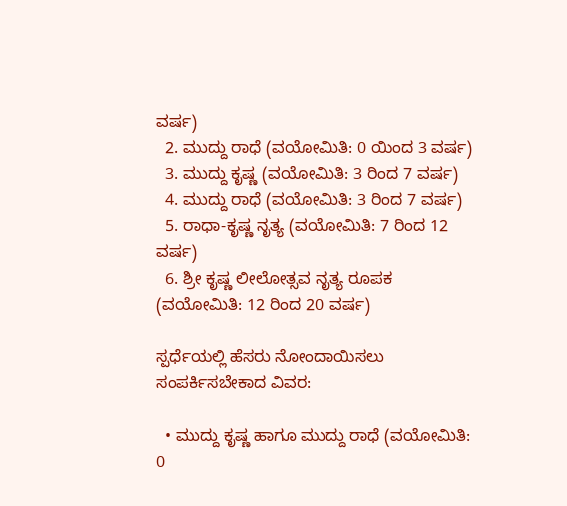ವರ್ಷ)
  2. ಮುದ್ದು ರಾಧೆ (ವಯೋಮಿತಿ: 0 ಯಿಂದ 3 ವರ್ಷ)
  3. ಮುದ್ದು ಕೃಷ್ಣ (ವಯೋಮಿತಿ: 3 ರಿಂದ 7 ವರ್ಷ)
  4. ಮುದ್ದು ರಾಧೆ (ವಯೋಮಿತಿ: 3 ರಿಂದ 7 ವರ್ಷ)
  5. ರಾಧಾ-ಕೃಷ್ಣ ನೃತ್ಯ (ವಯೋಮಿತಿ: 7 ರಿಂದ 12 ವರ್ಷ)
  6. ಶ್ರೀ ಕೃಷ್ಣ ಲೀಲೋತ್ಸವ ನೃತ್ಯ ರೂಪಕ (ವಯೋಮಿತಿ: 12 ರಿಂದ 20 ವರ್ಷ)

ಸ್ಪರ್ಧೆಯಲ್ಲಿ ಹೆಸರು ನೋಂದಾಯಿಸಲು ಸಂಪರ್ಕಿಸಬೇಕಾದ ವಿವರ:

  • ಮುದ್ದು ಕೃಷ್ಣ ಹಾಗೂ ಮುದ್ದು ರಾಧೆ (ವಯೋಮಿತಿ: 0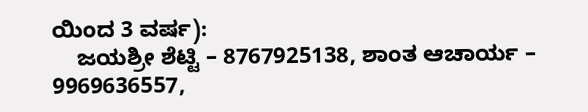ಯಿಂದ 3 ವರ್ಷ):
    ಜಯಶ್ರೀ ಶೆಟ್ಟಿ – 8767925138, ಶಾಂತ ಆಚಾರ್ಯ – 9969636557,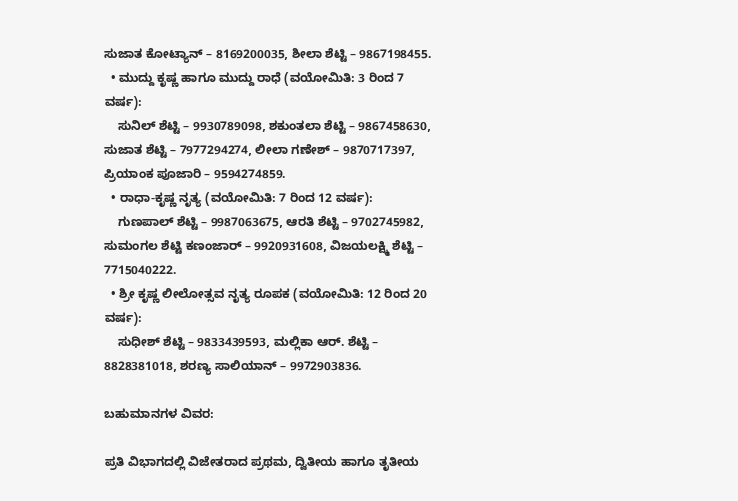ಸುಜಾತ ಕೋಟ್ಯಾನ್ – 8169200035, ಶೀಲಾ ಶೆಟ್ಟಿ – 9867198455.
  • ಮುದ್ದು ಕೃಷ್ಣ ಹಾಗೂ ಮುದ್ದು ರಾಧೆ (ವಯೋಮಿತಿ: 3 ರಿಂದ 7 ವರ್ಷ):
    ಸುನಿಲ್ ಶೆಟ್ಟಿ – 9930789098, ಶಕುಂತಲಾ ಶೆಟ್ಟಿ – 9867458630, ಸುಜಾತ ಶೆಟ್ಟಿ – 7977294274, ಲೀಲಾ ಗಣೇಶ್ – 9870717397, ಪ್ರಿಯಾಂಕ ಪೂಜಾರಿ – 9594274859.
  • ರಾಧಾ-ಕೃಷ್ಣ ನೃತ್ಯ (ವಯೋಮಿತಿ: 7 ರಿಂದ 12 ವರ್ಷ):
    ಗುಣಪಾಲ್ ಶೆಟ್ಟಿ – 9987063675, ಆರತಿ ಶೆಟ್ಟಿ – 9702745982, ಸುಮಂಗಲ ಶೆಟ್ಟಿ ಕಣಂಜಾರ್ – 9920931608, ವಿಜಯಲಕ್ಷ್ಮಿ ಶೆಟ್ಟಿ – 7715040222.
  • ಶ್ರೀ ಕೃಷ್ಣ ಲೀಲೋತ್ಸವ ನೃತ್ಯ ರೂಪಕ (ವಯೋಮಿತಿ: 12 ರಿಂದ 20 ವರ್ಷ):
    ಸುಧೀಶ್ ಶೆಟ್ಟಿ – 9833439593, ಮಲ್ಲಿಕಾ ಆರ್. ಶೆಟ್ಟಿ – 8828381018, ಶರಣ್ಯ ಸಾಲಿಯಾನ್ – 9972903836.

ಬಹುಮಾನಗಳ ವಿವರ:

ಪ್ರತಿ ವಿಭಾಗದಲ್ಲಿ ವಿಜೇತರಾದ ಪ್ರಥಮ, ದ್ವಿತೀಯ ಹಾಗೂ ತೃತೀಯ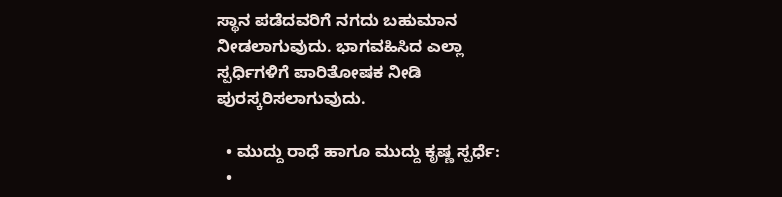ಸ್ಥಾನ ಪಡೆದವರಿಗೆ ನಗದು ಬಹುಮಾನ ನೀಡಲಾಗುವುದು. ಭಾಗವಹಿಸಿದ ಎಲ್ಲಾ ಸ್ಪರ್ಧಿಗಳಿಗೆ ಪಾರಿತೋಷಕ ನೀಡಿ ಪುರಸ್ಕರಿಸಲಾಗುವುದು.

  • ಮುದ್ದು ರಾಧೆ ಹಾಗೂ ಮುದ್ದು ಕೃಷ್ಣ ಸ್ಪರ್ಧೆ:
  •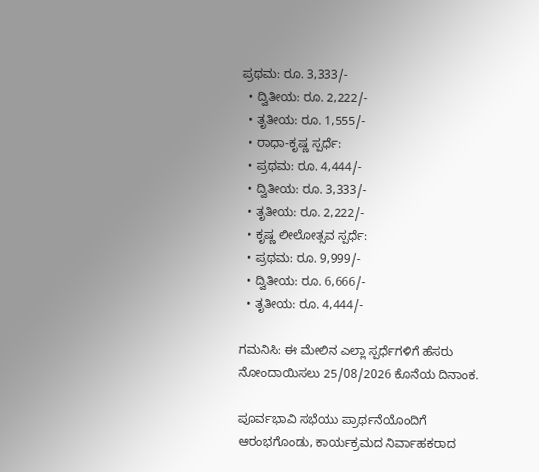ಪ್ರಥಮ: ರೂ. 3,333/-
  • ದ್ವಿತೀಯ: ರೂ. 2,222/-
  • ತೃತೀಯ: ರೂ. 1,555/-
  • ರಾಧಾ-ಕೃಷ್ಣ ಸ್ಪರ್ಧೆ:
  • ಪ್ರಥಮ: ರೂ. 4,444/-
  • ದ್ವಿತೀಯ: ರೂ. 3,333/-
  • ತೃತೀಯ: ರೂ. 2,222/-
  • ಕೃಷ್ಣ ಲೀಲೋತ್ಸವ ಸ್ಪರ್ಧೆ:
  • ಪ್ರಥಮ: ರೂ. 9,999/-
  • ದ್ವಿತೀಯ: ರೂ. 6,666/-
  • ತೃತೀಯ: ರೂ. 4,444/-

ಗಮನಿಸಿ: ಈ ಮೇಲಿನ ಎಲ್ಲಾ ಸ್ಪರ್ಧೆಗಳಿಗೆ ಹೆಸರು ನೋಂದಾಯಿಸಲು 25/08/2026 ಕೊನೆಯ ದಿನಾಂಕ.

ಪೂರ್ವಭಾವಿ ಸಭೆಯು ಪ್ರಾರ್ಥನೆಯೊಂದಿಗೆ ಆರಂಭಗೊಂಡು, ಕಾರ್ಯಕ್ರಮದ ನಿರ್ವಾಹಕರಾದ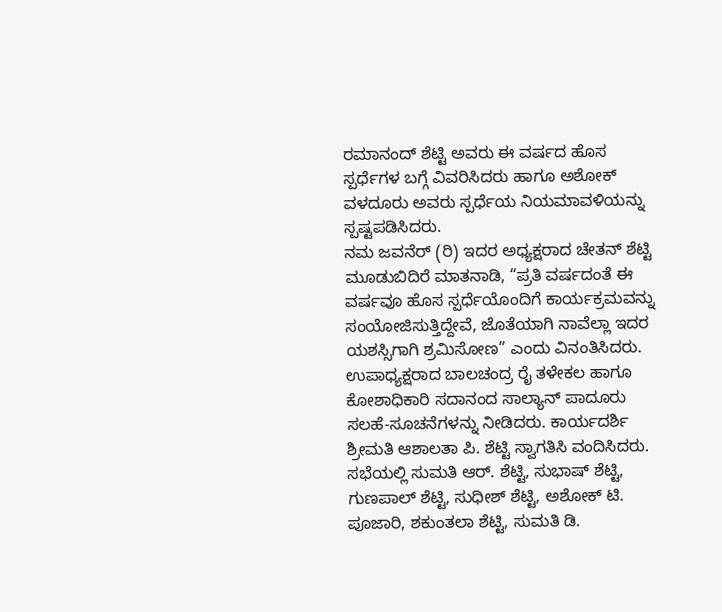ರಮಾನಂದ್ ಶೆಟ್ಟಿ ಅವರು ಈ ವರ್ಷದ ಹೊಸ ಸ್ಪರ್ಧೆಗಳ ಬಗ್ಗೆ ವಿವರಿಸಿದರು ಹಾಗೂ ಅಶೋಕ್ ವಳದೂರು ಅವರು ಸ್ಪರ್ಧೆಯ ನಿಯಮಾವಳಿಯನ್ನು ಸ್ಪಷ್ಟಪಡಿಸಿದರು.
ನಮ ಜವನೆರ್ (ರಿ) ಇದರ ಅಧ್ಯಕ್ಷರಾದ ಚೇತನ್ ಶೆಟ್ಟಿ ಮೂಡುಬಿದಿರೆ ಮಾತನಾಡಿ, “ಪ್ರತಿ ವರ್ಷದಂತೆ ಈ ವರ್ಷವೂ ಹೊಸ ಸ್ಪರ್ಧೆಯೊಂದಿಗೆ ಕಾರ್ಯಕ್ರಮವನ್ನು ಸಂಯೋಜಿಸುತ್ತಿದ್ದೇವೆ, ಜೊತೆಯಾಗಿ ನಾವೆಲ್ಲಾ ಇದರ ಯಶಸ್ಸಿಗಾಗಿ ಶ್ರಮಿಸೋಣ” ಎಂದು ವಿನಂತಿಸಿದರು. ಉಪಾಧ್ಯಕ್ಷರಾದ ಬಾಲಚಂದ್ರ ರೈ ತಳೇಕಲ ಹಾಗೂ ಕೋಶಾಧಿಕಾರಿ ಸದಾನಂದ ಸಾಲ್ಯಾನ್ ಪಾದೂರು ಸಲಹೆ-ಸೂಚನೆಗಳನ್ನು ನೀಡಿದರು. ಕಾರ್ಯದರ್ಶಿ ಶ್ರೀಮತಿ ಆಶಾಲತಾ ಪಿ. ಶೆಟ್ಟಿ ಸ್ವಾಗತಿಸಿ ವಂದಿಸಿದರು.
ಸಭೆಯಲ್ಲಿ ಸುಮತಿ ಆರ್. ಶೆಟ್ಟಿ, ಸುಭಾಷ್ ಶೆಟ್ಟಿ, ಗುಣಪಾಲ್ ಶೆಟ್ಟಿ, ಸುಧೀಶ್ ಶೆಟ್ಟಿ, ಅಶೋಕ್ ಟಿ. ಪೂಜಾರಿ, ಶಕುಂತಲಾ ಶೆಟ್ಟಿ, ಸುಮತಿ ಡಿ.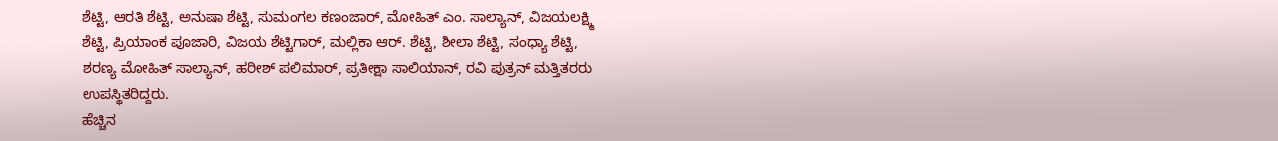ಶೆಟ್ಟಿ, ಆರತಿ ಶೆಟ್ಟಿ, ಅನುಷಾ ಶೆಟ್ಟಿ, ಸುಮಂಗಲ ಕಣಂಜಾರ್, ಮೋಹಿತ್ ಎಂ. ಸಾಲ್ಯಾನ್, ವಿಜಯಲಕ್ಷ್ಮಿ ಶೆಟ್ಟಿ, ಪ್ರಿಯಾಂಕ ಪೂಜಾರಿ, ವಿಜಯ ಶೆಟ್ಟಿಗಾರ್, ಮಲ್ಲಿಕಾ ಆರ್. ಶೆಟ್ಟಿ, ಶೀಲಾ ಶೆಟ್ಟಿ, ಸಂಧ್ಯಾ ಶೆಟ್ಟಿ, ಶರಣ್ಯ ಮೋಹಿತ್ ಸಾಲ್ಯಾನ್, ಹರೀಶ್ ಪಲಿಮಾರ್, ಪ್ರತೀಕ್ಷಾ ಸಾಲಿಯಾನ್, ರವಿ ಪುತ್ರನ್ ಮತ್ತಿತರರು ಉಪಸ್ಥಿತರಿದ್ದರು.
ಹೆಚ್ಚಿನ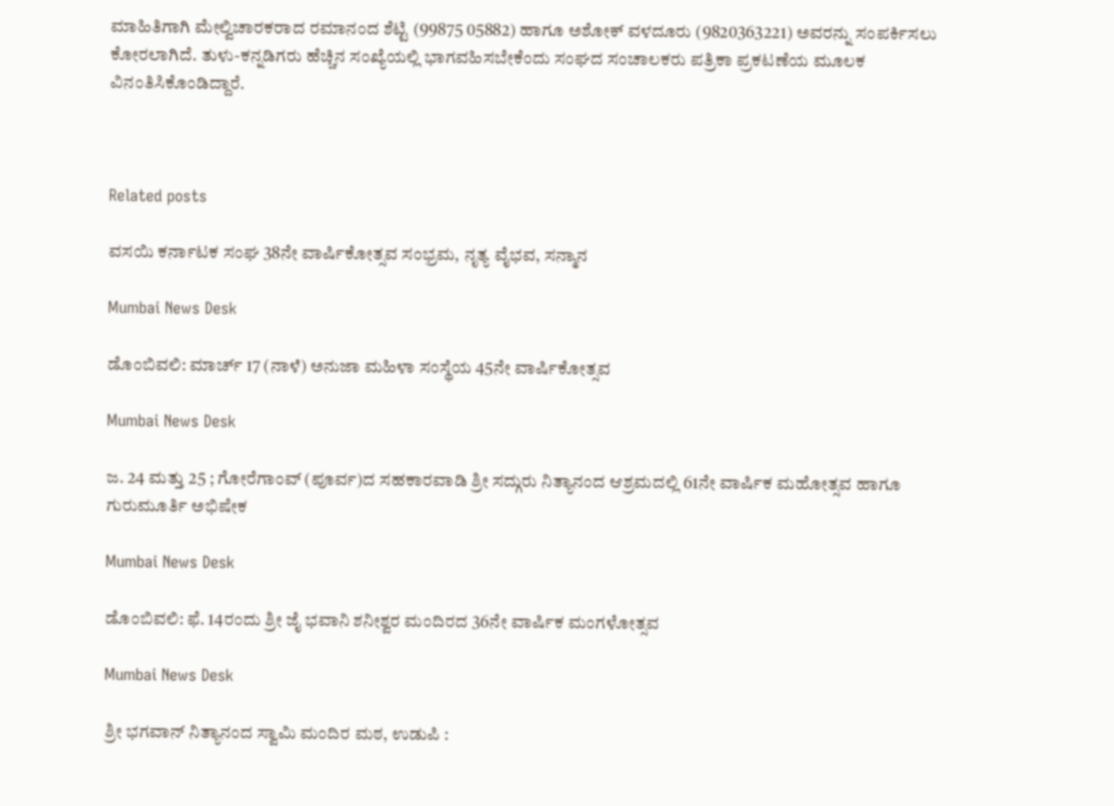ಮಾಹಿತಿಗಾಗಿ ಮೇಲ್ವಿಚಾರಕರಾದ ರಮಾನಂದ ಶೆಟ್ಟಿ (99875 05882) ಹಾಗೂ ಅಶೋಕ್ ವಳದೂರು (9820363221) ಅವರನ್ನು ಸಂಪರ್ಕಿಸಲು ಕೋರಲಾಗಿದೆ. ತುಳು-ಕನ್ನಡಿಗರು ಹೆಚ್ಚಿನ ಸಂಖ್ಯೆಯಲ್ಲಿ ಭಾಗವಹಿಸಬೇಕೆಂದು ಸಂಘದ ಸಂಚಾಲಕರು ಪತ್ರಿಕಾ ಪ್ರಕಟಣೆಯ ಮೂಲಕ ವಿನಂತಿಸಿಕೊಂಡಿದ್ದಾರೆ.



Related posts

ವಸಯಿ ಕರ್ನಾಟಕ ಸಂಘ 38ನೇ ವಾರ್ಷಿಕೋತ್ಸವ ಸಂಭ್ರಮ, ನೃತ್ಯ ವೈಭವ, ಸನ್ಮಾನ

Mumbai News Desk

ಡೊಂಬಿವಲಿ: ಮಾರ್ಚ್ 17 (ನಾಳೆ) ಅನುಜಾ ಮಹಿಳಾ ಸಂಸ್ಥೆಯ 45ನೇ ವಾರ್ಷಿಕೋತ್ಸವ

Mumbai News Desk

ಜ. 24 ಮತ್ತು 25 ; ಗೋರೆಗಾಂವ್ (ಪೂರ್ವ)ದ ಸಹಕಾರವಾಡಿ ಶ್ರೀ ಸದ್ಗುರು ನಿತ್ಯಾನಂದ ಆಶ್ರಮದಲ್ಲಿ 61ನೇ ವಾರ್ಷಿಕ ಮಹೋತ್ಸವ ಹಾಗೂ ಗುರುಮೂರ್ತಿ ಅಭಿಷೇಕ

Mumbai News Desk

ಡೊಂಬಿವಲಿ: ಫೆ. 14ರಂದು ಶ್ರೀ ಜೈ ಭವಾನಿ ಶನೀಶ್ವರ ಮಂದಿರದ 36ನೇ ವಾರ್ಷಿಕ ಮಂಗಳೋತ್ಸವ

Mumbai News Desk

ಶ್ರೀ ಭಗವಾನ್ ನಿತ್ಯಾನಂದ ಸ್ವಾಮಿ ಮಂದಿರ ಮಠ, ಉಡುಪಿ :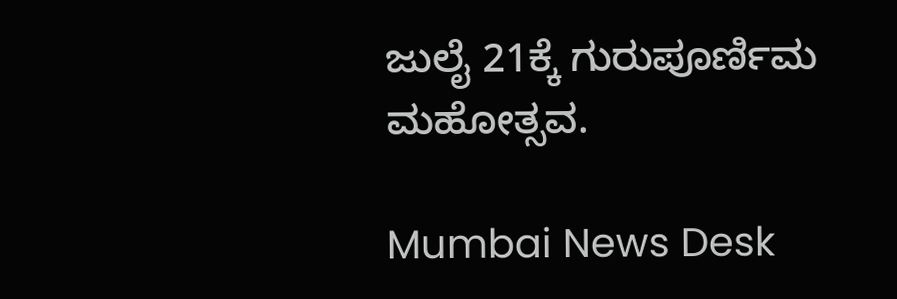ಜುಲೈ 21ಕ್ಕೆ ಗುರುಪೂರ್ಣಿಮ ಮಹೋತ್ಸವ.

Mumbai News Desk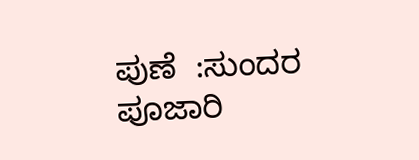ಪುಣೆ  ‌:ಸುಂದರ ಪೂಜಾರಿ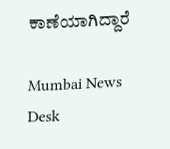ಕಾಣೆಯಾಗಿದ್ದಾರೆ

Mumbai News Desk